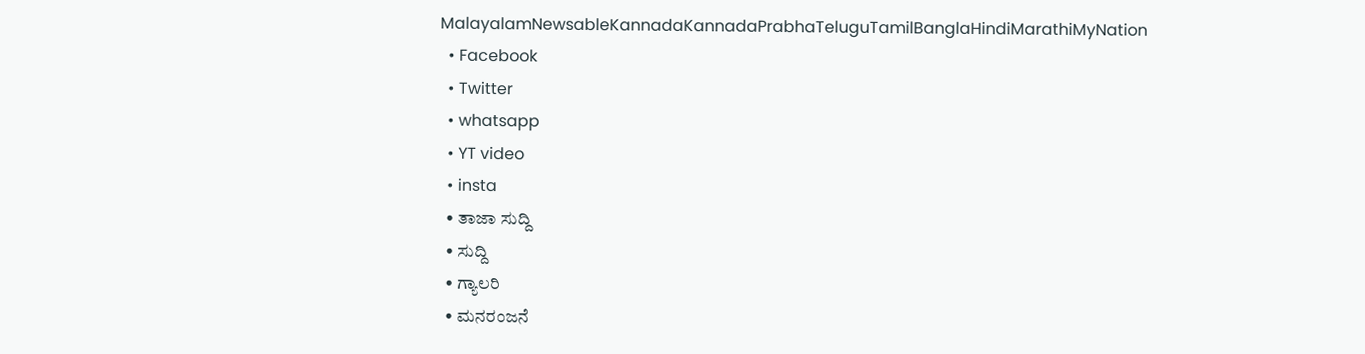MalayalamNewsableKannadaKannadaPrabhaTeluguTamilBanglaHindiMarathiMyNation
  • Facebook
  • Twitter
  • whatsapp
  • YT video
  • insta
  • ತಾಜಾ ಸುದ್ದಿ
  • ಸುದ್ದಿ
  • ಗ್ಯಾಲರಿ
  • ಮನರಂಜನೆ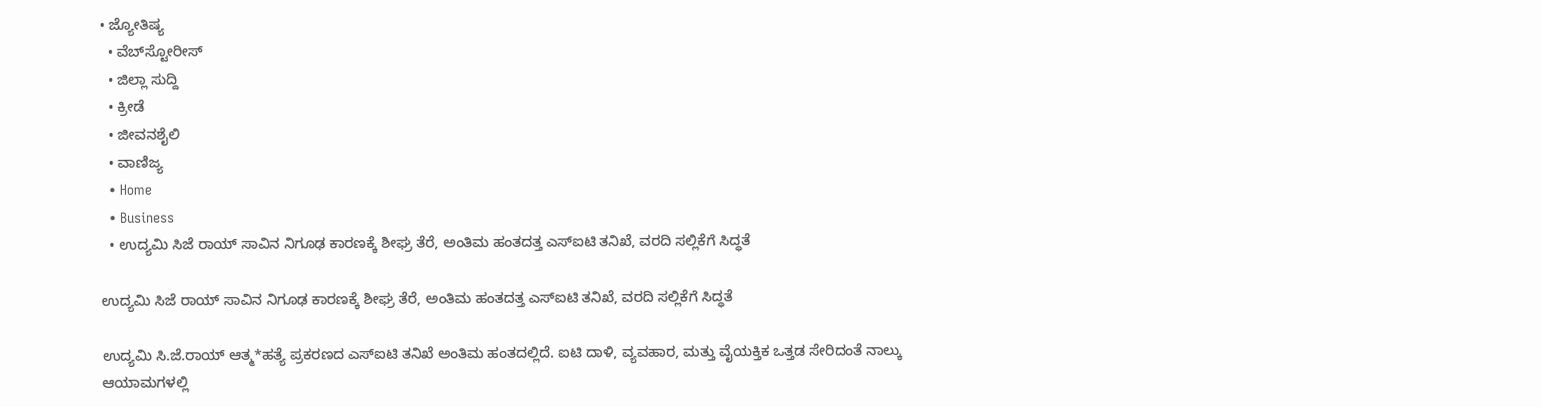• ಜ್ಯೋತಿಷ್ಯ
  • ವೆಬ್‌ಸ್ಟೋರೀಸ್
  • ಜಿಲ್ಲಾ ಸುದ್ದಿ
  • ಕ್ರೀಡೆ
  • ಜೀವನಶೈಲಿ
  • ವಾಣಿಜ್ಯ
  • Home
  • Business
  • ಉದ್ಯಮಿ ಸಿಜೆ ರಾಯ್ ಸಾವಿನ ನಿಗೂಢ ಕಾರಣಕ್ಕೆ ಶೀಘ್ರ ತೆರೆ, ಅಂತಿಮ ಹಂತದತ್ತ ಎಸ್ಐಟಿ ತನಿಖೆ, ವರದಿ ಸಲ್ಲಿಕೆಗೆ ಸಿದ್ಧತೆ

ಉದ್ಯಮಿ ಸಿಜೆ ರಾಯ್ ಸಾವಿನ ನಿಗೂಢ ಕಾರಣಕ್ಕೆ ಶೀಘ್ರ ತೆರೆ, ಅಂತಿಮ ಹಂತದತ್ತ ಎಸ್ಐಟಿ ತನಿಖೆ, ವರದಿ ಸಲ್ಲಿಕೆಗೆ ಸಿದ್ಧತೆ

ಉದ್ಯಮಿ ಸಿ.ಜೆ.ರಾಯ್‌ ಆತ್ಮ*ಹತ್ಯೆ ಪ್ರಕರಣದ ಎಸ್ಐಟಿ ತನಿಖೆ ಅಂತಿಮ ಹಂತದಲ್ಲಿದೆ. ಐಟಿ ದಾಳಿ, ವ್ಯವಹಾರ, ಮತ್ತು ವೈಯಕ್ತಿಕ ಒತ್ತಡ ಸೇರಿದಂತೆ ನಾಲ್ಕು ಆಯಾಮಗಳಲ್ಲಿ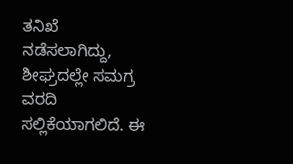ತನಿಖೆ ನಡೆಸಲಾಗಿದ್ದು, ಶೀಘ್ರದಲ್ಲೇ ಸಮಗ್ರ ವರದಿ ಸಲ್ಲಿಕೆಯಾಗಲಿದೆ. ಈ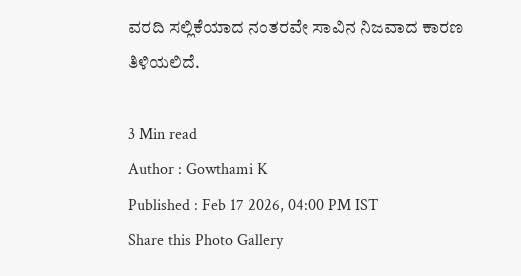ವರದಿ ಸಲ್ಲಿಕೆಯಾದ ನಂತರವೇ ಸಾವಿನ ನಿಜವಾದ ಕಾರಣ ತಿಳಿಯಲಿದೆ.

3 Min read
Author : Gowthami K
Published : Feb 17 2026, 04:00 PM IST
Share this Photo Gallery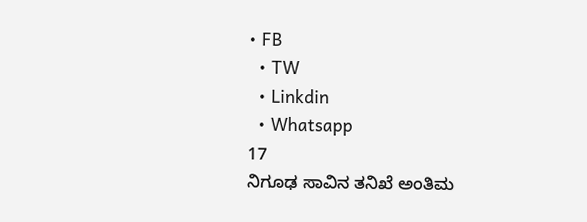• FB
  • TW
  • Linkdin
  • Whatsapp
17
ನಿಗೂಢ ಸಾವಿನ ತನಿಖೆ ಅಂತಿಮ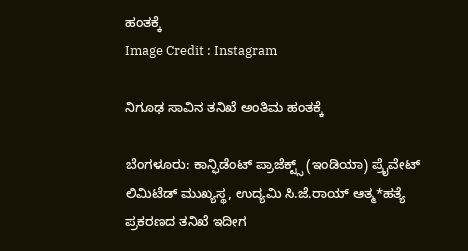ಹಂತಕ್ಕೆ
Image Credit : Instagram

ನಿಗೂಢ ಸಾವಿನ ತನಿಖೆ ಅಂತಿಮ ಹಂತಕ್ಕೆ

ಬೆಂಗಳೂರು: ಕಾನ್ಫಿಡೆಂಟ್‌ ಪ್ರಾಜೆಕ್ಟ್ಸ್‌ (ಇಂಡಿಯಾ) ಪ್ರೈವೇಟ್‌ ಲಿಮಿಟೆಡ್‌ ಮುಖ್ಯಸ್ಥ, ಉದ್ಯಮಿ ಸಿ.ಜೆ.ರಾಯ್‌ ಆತ್ಮ*ಹತ್ಯೆ ಪ್ರಕರಣದ ತನಿಖೆ ಇದೀಗ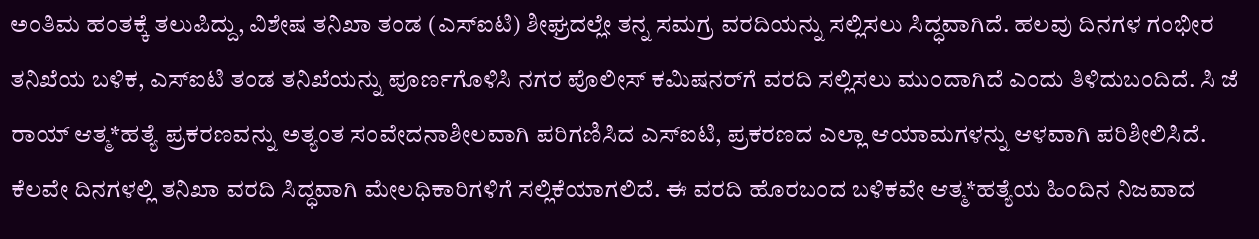ಅಂತಿಮ ಹಂತಕ್ಕೆ ತಲುಪಿದ್ದು, ವಿಶೇಷ ತನಿಖಾ ತಂಡ (ಎಸ್ಐಟಿ) ಶೀಘ್ರದಲ್ಲೇ ತನ್ನ ಸಮಗ್ರ ವರದಿಯನ್ನು ಸಲ್ಲಿಸಲು ಸಿದ್ಧವಾಗಿದೆ. ಹಲವು ದಿನಗಳ ಗಂಭೀರ ತನಿಖೆಯ ಬಳಿಕ, ಎಸ್ಐಟಿ ತಂಡ ತನಿಖೆಯನ್ನು ಪೂರ್ಣಗೊಳಿಸಿ ನಗರ ಪೊಲೀಸ್ ಕಮಿಷನರ್‌ಗೆ ವರದಿ ಸಲ್ಲಿಸಲು ಮುಂದಾಗಿದೆ ಎಂದು ತಿಳಿದುಬಂದಿದೆ. ಸಿ ಜೆ ರಾಯ್ ಆತ್ಮ*ಹತ್ಯೆ ಪ್ರಕರಣವನ್ನು ಅತ್ಯಂತ ಸಂವೇದನಾಶೀಲವಾಗಿ ಪರಿಗಣಿಸಿದ ಎಸ್ಐಟಿ, ಪ್ರಕರಣದ ಎಲ್ಲಾ ಆಯಾಮಗಳನ್ನು ಆಳವಾಗಿ ಪರಿಶೀಲಿಸಿದೆ. ಕೆಲವೇ ದಿನಗಳಲ್ಲಿ ತನಿಖಾ ವರದಿ ಸಿದ್ಧವಾಗಿ ಮೇಲಧಿಕಾರಿಗಳಿಗೆ ಸಲ್ಲಿಕೆಯಾಗಲಿದೆ. ಈ ವರದಿ ಹೊರಬಂದ ಬಳಿಕವೇ ಆತ್ಮ*ಹತ್ಯೆಯ ಹಿಂದಿನ ನಿಜವಾದ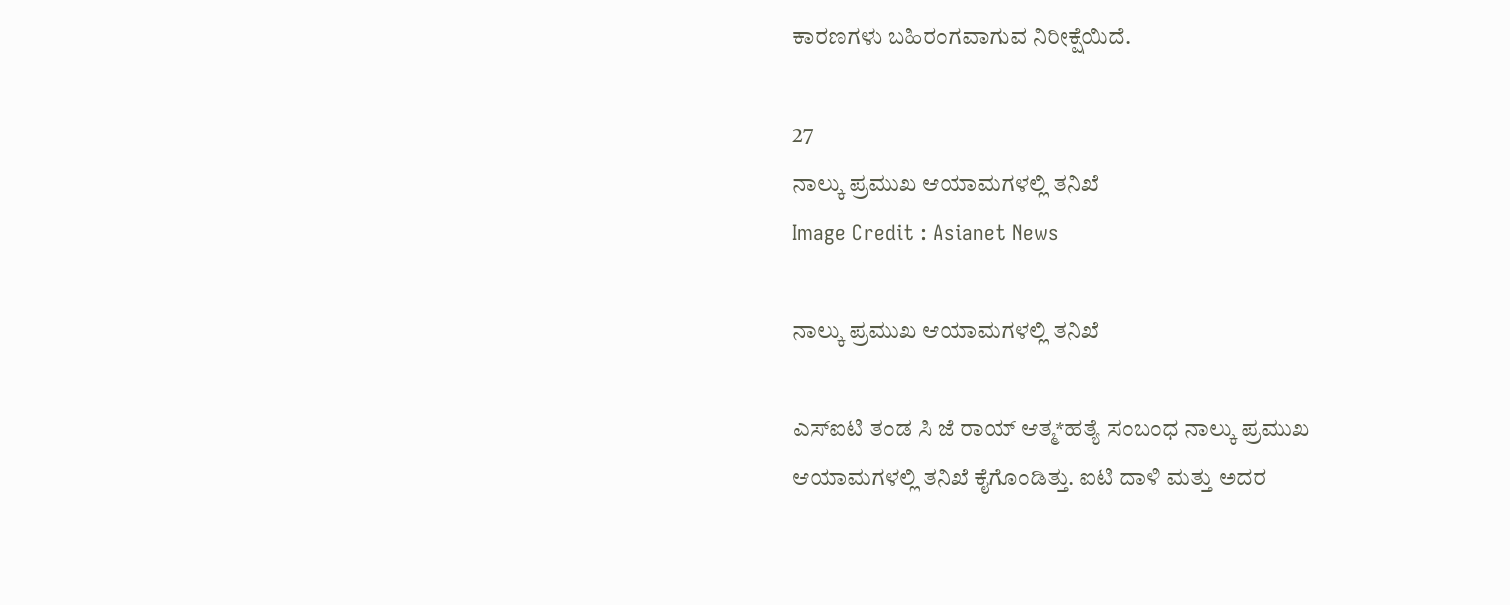ಕಾರಣಗಳು ಬಹಿರಂಗವಾಗುವ ನಿರೀಕ್ಷೆಯಿದೆ.

27
ನಾಲ್ಕು ಪ್ರಮುಖ ಆಯಾಮಗಳಲ್ಲಿ ತನಿಖೆ
Image Credit : Asianet News

ನಾಲ್ಕು ಪ್ರಮುಖ ಆಯಾಮಗಳಲ್ಲಿ ತನಿಖೆ

ಎಸ್ಐಟಿ ತಂಡ ಸಿ ಜೆ ರಾಯ್ ಆತ್ಮ*ಹತ್ಯೆ ಸಂಬಂಧ ನಾಲ್ಕು ಪ್ರಮುಖ ಆಯಾಮಗಳಲ್ಲಿ ತನಿಖೆ ಕೈಗೊಂಡಿತ್ತು. ಐಟಿ ದಾಳಿ ಮತ್ತು ಅದರ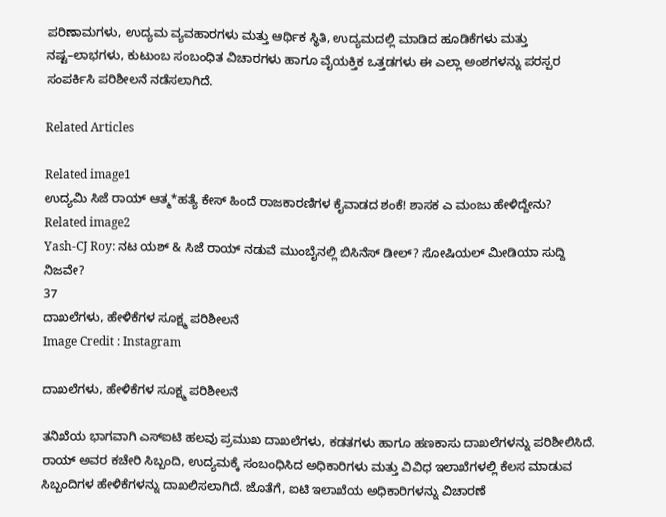ಪರಿಣಾಮಗಳು, ಉದ್ಯಮ ವ್ಯವಹಾರಗಳು ಮತ್ತು ಆರ್ಥಿಕ ಸ್ಥಿತಿ, ಉದ್ಯಮದಲ್ಲಿ ಮಾಡಿದ ಹೂಡಿಕೆಗಳು ಮತ್ತು ನಷ್ಟ–ಲಾಭಗಳು, ಕುಟುಂಬ ಸಂಬಂಧಿತ ವಿಚಾರಗಳು ಹಾಗೂ ವೈಯಕ್ತಿಕ ಒತ್ತಡಗಳು ಈ ಎಲ್ಲಾ ಅಂಶಗಳನ್ನು ಪರಸ್ಪರ ಸಂಪರ್ಕಿಸಿ ಪರಿಶೀಲನೆ ನಡೆಸಲಾಗಿದೆ.

Related Articles

Related image1
ಉದ್ಯಮಿ ಸಿಜೆ ರಾಯ್‌‌ ಆತ್ಮ*ಹತ್ಯೆ‌ ಕೇಸ್ ಹಿಂದೆ ರಾಜಕಾರಣಿಗಳ‌ ಕೈವಾಡದ ಶಂಕೆ! ಶಾಸಕ ಎ ಮಂಜು ಹೇಳಿದ್ದೇನು?
Related image2
Yash-CJ Roy: ನಟ ಯಶ್ & ಸಿಜೆ ರಾಯ್ ನಡುವೆ ಮುಂಬೈನಲ್ಲಿ ಬಿಸಿನೆಸ್ ಡೀಲ್? ಸೋಷಿಯಲ್ ಮೀಡಿಯಾ ಸುದ್ದಿ ನಿಜವೇ?
37
ದಾಖಲೆಗಳು, ಹೇಳಿಕೆಗಳ ಸೂಕ್ಷ್ಮ ಪರಿಶೀಲನೆ
Image Credit : Instagram

ದಾಖಲೆಗಳು, ಹೇಳಿಕೆಗಳ ಸೂಕ್ಷ್ಮ ಪರಿಶೀಲನೆ

ತನಿಖೆಯ ಭಾಗವಾಗಿ ಎಸ್ಐಟಿ ಹಲವು ಪ್ರಮುಖ ದಾಖಲೆಗಳು, ಕಡತಗಳು ಹಾಗೂ ಹಣಕಾಸು ದಾಖಲೆಗಳನ್ನು ಪರಿಶೀಲಿಸಿದೆ. ರಾಯ್ ಅವರ ಕಚೇರಿ ಸಿಬ್ಬಂದಿ, ಉದ್ಯಮಕ್ಕೆ ಸಂಬಂಧಿಸಿದ ಅಧಿಕಾರಿಗಳು ಮತ್ತು ವಿವಿಧ ಇಲಾಖೆಗಳಲ್ಲಿ ಕೆಲಸ ಮಾಡುವ ಸಿಬ್ಬಂದಿಗಳ ಹೇಳಿಕೆಗಳನ್ನು ದಾಖಲಿಸಲಾಗಿದೆ. ಜೊತೆಗೆ, ಐಟಿ ಇಲಾಖೆಯ ಅಧಿಕಾರಿಗಳನ್ನು ವಿಚಾರಣೆ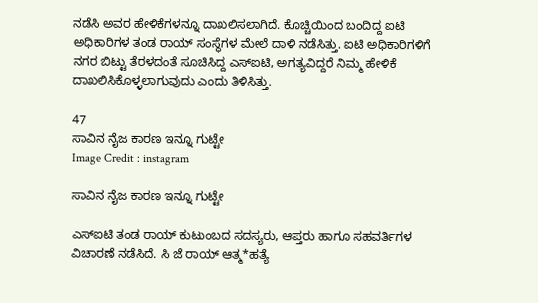ನಡೆಸಿ ಅವರ ಹೇಳಿಕೆಗಳನ್ನೂ ದಾಖಲಿಸಲಾಗಿದೆ. ಕೊಚ್ಚಿಯಿಂದ ಬಂದಿದ್ದ ಐಟಿ ಅಧಿಕಾರಿಗಳ ತಂಡ ರಾಯ್‌ ಸಂಸ್ಥೆಗಳ ಮೇಲೆ ದಾಳಿ ನಡೆಸಿತ್ತು. ಐಟಿ ಅಧಿಕಾರಿಗಳಿಗೆ ನಗರ ಬಿಟ್ಟು ತೆರಳದಂತೆ ಸೂಚಿಸಿದ್ದ ಎಸ್‌ಐಟಿ, ಅಗತ್ಯವಿದ್ದರೆ ನಿಮ್ಮ ಹೇಳಿಕೆ ದಾಖಲಿಸಿಕೊಳ್ಳಲಾಗುವುದು ಎಂದು ತಿಳಿಸಿತ್ತು.

47
ಸಾವಿನ ನೈಜ ಕಾರಣ ಇನ್ನೂ ಗುಟ್ಟೇ
Image Credit : instagram

ಸಾವಿನ ನೈಜ ಕಾರಣ ಇನ್ನೂ ಗುಟ್ಟೇ

ಎಸ್ಐಟಿ ತಂಡ ರಾಯ್ ಕುಟುಂಬದ ಸದಸ್ಯರು, ಆಪ್ತರು ಹಾಗೂ ಸಹವರ್ತಿಗಳ ವಿಚಾರಣೆ ನಡೆಸಿದೆ. ಸಿ ಜೆ ರಾಯ್ ಆತ್ಮ*ಹತ್ಯೆ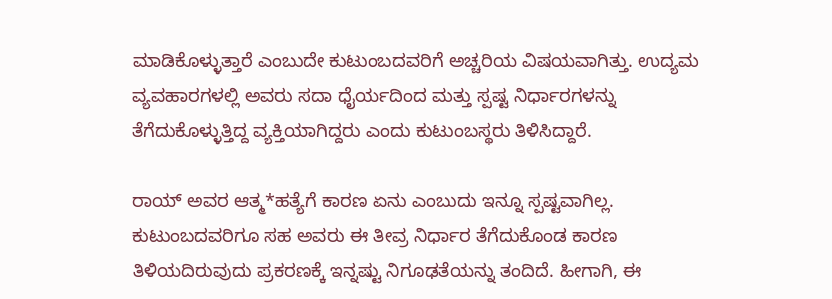ಮಾಡಿಕೊಳ್ಳುತ್ತಾರೆ ಎಂಬುದೇ ಕುಟುಂಬದವರಿಗೆ ಅಚ್ಚರಿಯ ವಿಷಯವಾಗಿತ್ತು. ಉದ್ಯಮ ವ್ಯವಹಾರಗಳಲ್ಲಿ ಅವರು ಸದಾ ಧೈರ್ಯದಿಂದ ಮತ್ತು ಸ್ಪಷ್ಟ ನಿರ್ಧಾರಗಳನ್ನು ತೆಗೆದುಕೊಳ್ಳುತ್ತಿದ್ದ ವ್ಯಕ್ತಿಯಾಗಿದ್ದರು ಎಂದು ಕುಟುಂಬಸ್ಥರು ತಿಳಿಸಿದ್ದಾರೆ.

ರಾಯ್ ಅವರ ಆತ್ಮ*ಹತ್ಯೆಗೆ ಕಾರಣ ಏನು ಎಂಬುದು ಇನ್ನೂ ಸ್ಪಷ್ಟವಾಗಿಲ್ಲ. ಕುಟುಂಬದವರಿಗೂ ಸಹ ಅವರು ಈ ತೀವ್ರ ನಿರ್ಧಾರ ತೆಗೆದುಕೊಂಡ ಕಾರಣ ತಿಳಿಯದಿರುವುದು ಪ್ರಕರಣಕ್ಕೆ ಇನ್ನಷ್ಟು ನಿಗೂಢತೆಯನ್ನು ತಂದಿದೆ. ಹೀಗಾಗಿ, ಈ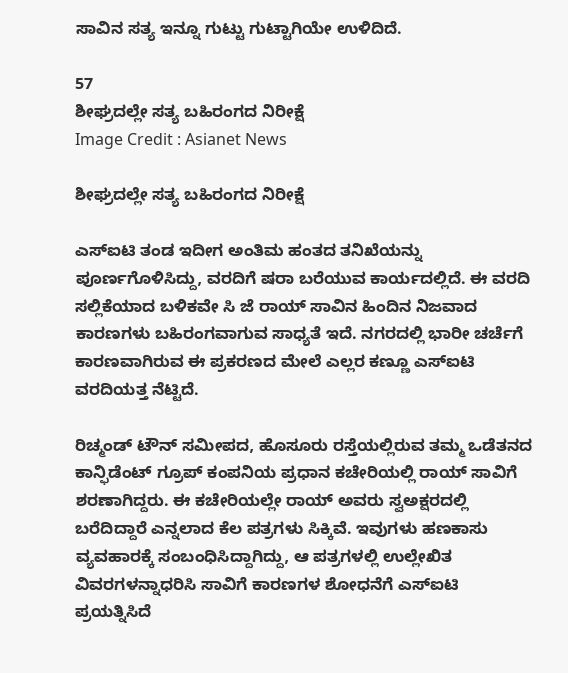ಸಾವಿನ ಸತ್ಯ ಇನ್ನೂ ಗುಟ್ಟು ಗುಟ್ಟಾಗಿಯೇ ಉಳಿದಿದೆ.

57
ಶೀಘ್ರದಲ್ಲೇ ಸತ್ಯ ಬಹಿರಂಗದ ನಿರೀಕ್ಷೆ
Image Credit : Asianet News

ಶೀಘ್ರದಲ್ಲೇ ಸತ್ಯ ಬಹಿರಂಗದ ನಿರೀಕ್ಷೆ

ಎಸ್ಐಟಿ ತಂಡ ಇದೀಗ ಅಂತಿಮ ಹಂತದ ತನಿಖೆಯನ್ನು ಪೂರ್ಣಗೊಳಿಸಿದ್ದು, ವರದಿಗೆ ಷರಾ ಬರೆಯುವ ಕಾರ್ಯದಲ್ಲಿದೆ. ಈ ವರದಿ ಸಲ್ಲಿಕೆಯಾದ ಬಳಿಕವೇ ಸಿ ಜೆ ರಾಯ್ ಸಾವಿನ ಹಿಂದಿನ ನಿಜವಾದ ಕಾರಣಗಳು ಬಹಿರಂಗವಾಗುವ ಸಾಧ್ಯತೆ ಇದೆ. ನಗರದಲ್ಲಿ ಭಾರೀ ಚರ್ಚೆಗೆ ಕಾರಣವಾಗಿರುವ ಈ ಪ್ರಕರಣದ ಮೇಲೆ ಎಲ್ಲರ ಕಣ್ಣೂ ಎಸ್ಐಟಿ ವರದಿಯತ್ತ ನೆಟ್ಟಿದೆ.

ರಿಚ್ಮಂಡ್‌ ಟೌನ್‌ ಸಮೀಪದ, ಹೊಸೂರು ರಸ್ತೆಯಲ್ಲಿರುವ ತಮ್ಮ ಒಡೆತನದ ಕಾನ್ಫಿಡೆಂಟ್ ಗ್ರೂಪ್ ಕಂಪನಿಯ ಪ್ರಧಾನ ಕಚೇರಿಯಲ್ಲಿ ರಾಯ್ ಸಾವಿಗೆ ಶರಣಾಗಿದ್ದರು. ಈ ಕಚೇರಿಯಲ್ಲೇ ರಾಯ್ ಅವರು ಸ್ವಅಕ್ಷರದಲ್ಲಿ ಬರೆದಿದ್ದಾರೆ ಎನ್ನಲಾದ ಕೆಲ ಪತ್ರಗಳು ಸಿಕ್ಕಿವೆ. ಇವುಗಳು ಹಣಕಾಸು ವ್ಯವಹಾರಕ್ಕೆ ಸಂಬಂಧಿಸಿದ್ದಾಗಿದ್ದು, ಆ ಪತ್ರಗಳಲ್ಲಿ ಉಲ್ಲೇಖಿತ ವಿವರಗಳನ್ನಾಧರಿಸಿ ಸಾವಿಗೆ ಕಾರಣಗಳ ಶೋಧನೆಗೆ ಎಸ್ಐಟಿ ಪ್ರಯತ್ನಿಸಿದೆ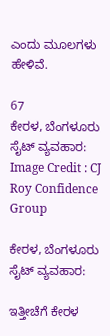ಎಂದು ಮೂಲಗಳು ಹೇಳಿವೆ.

67
ಕೇರಳ, ಬೆಂಗಳೂರು ಸೈಟ್ ವ್ಯವಹಾರ:
Image Credit : CJ Roy Confidence Group

ಕೇರಳ, ಬೆಂಗಳೂರು ಸೈಟ್ ವ್ಯವಹಾರ:

ಇತ್ತೀಚೆಗೆ ಕೇರಳ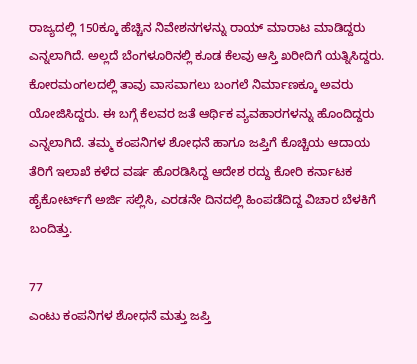ರಾಜ್ಯದಲ್ಲಿ 150ಕ್ಕೂ ಹೆಚ್ಚಿನ ನಿವೇಶನಗಳನ್ನು ರಾಯ್ ಮಾರಾಟ ಮಾಡಿದ್ದರು ಎನ್ನಲಾಗಿದೆ. ಅಲ್ಲದೆ ಬೆಂಗಳೂರಿನಲ್ಲಿ ಕೂಡ ಕೆಲವು ಆಸ್ತಿ ಖರೀದಿಗೆ ಯತ್ನಿಸಿದ್ದರು. ಕೋರಮಂಗಲದಲ್ಲಿ ತಾವು ವಾಸವಾಗಲು ಬಂಗಲೆ ನಿರ್ಮಾಣಕ್ಕೂ ಅವರು ಯೋಜಿಸಿದ್ದರು. ಈ ಬಗ್ಗೆ ಕೆಲವರ ಜತೆ ಆರ್ಥಿಕ ವ್ಯವಹಾರಗಳನ್ನು ಹೊಂದಿದ್ದರು ಎನ್ನಲಾಗಿದೆ. ತಮ್ಮ ಕಂಪನಿಗಳ ಶೋಧನೆ ಹಾಗೂ ಜಪ್ತಿಗೆ ಕೊಚ್ಚಿಯ ಆದಾಯ ತೆರಿಗೆ ಇಲಾಖೆ ಕಳೆದ ವರ್ಷ ಹೊರಡಿಸಿದ್ದ ಆದೇಶ ರದ್ದು ಕೋರಿ ಕರ್ನಾಟಕ ಹೈಕೋರ್ಟ್‌ಗೆ ಅರ್ಜಿ ಸಲ್ಲಿಸಿ, ಎರಡನೇ ದಿನದಲ್ಲಿ ಹಿಂಪಡೆದಿದ್ದ ವಿಚಾರ ಬೆಳಕಿಗೆ ಬಂದಿತ್ತು.

77
ಎಂಟು ಕಂಪನಿಗಳ ಶೋಧನೆ ಮತ್ತು ಜಪ್ತಿ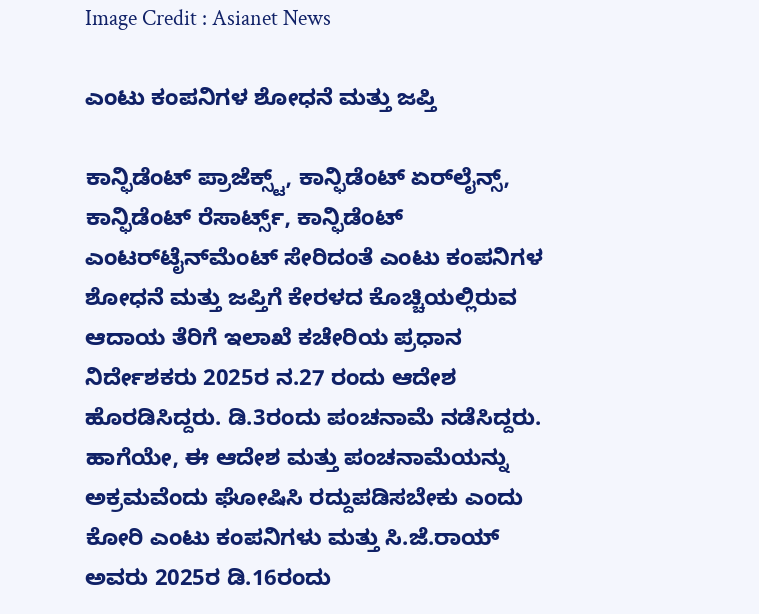Image Credit : Asianet News

ಎಂಟು ಕಂಪನಿಗಳ ಶೋಧನೆ ಮತ್ತು ಜಪ್ತಿ

ಕಾನ್ಫಿಡೆಂಟ್ ಪ್ರಾಜೆಕ್ಸ್ಟ್, ಕಾನ್ಫಿಡೆಂಟ್ ಏರ್‌ಲೈನ್ಸ್, ಕಾನ್ಫಿಡೆಂಟ್ ರೆಸಾರ್ಟ್ಸ್, ಕಾನ್ಫಿಡೆಂಟ್ ಎಂಟರ್‌ಟೈನ್‌ಮೆಂಟ್ ಸೇರಿದಂತೆ ಎಂಟು ಕಂಪನಿಗಳ ಶೋಧನೆ ಮತ್ತು ಜಪ್ತಿಗೆ ಕೇರಳದ ಕೊಚ್ಚಿಯಲ್ಲಿರುವ ಆದಾಯ ತೆರಿಗೆ ಇಲಾಖೆ ಕಚೇರಿಯ ಪ್ರಧಾನ ನಿರ್ದೇಶಕರು 2025ರ ನ.27 ರಂದು ಆದೇಶ ಹೊರಡಿಸಿದ್ದರು. ಡಿ.3ರಂದು ಪಂಚನಾಮೆ ನಡೆಸಿದ್ದರು. ಹಾಗೆಯೇ, ಈ ಆದೇಶ ಮತ್ತು ಪಂಚನಾಮೆಯನ್ನು ಅಕ್ರಮವೆಂದು ಘೋಷಿಸಿ ರದ್ದುಪಡಿಸಬೇಕು ಎಂದು ಕೋರಿ ಎಂಟು ಕಂಪನಿಗಳು ಮತ್ತು ಸಿ.ಜೆ.ರಾಯ್‌ ಅವರು 2025ರ ಡಿ.16ರಂದು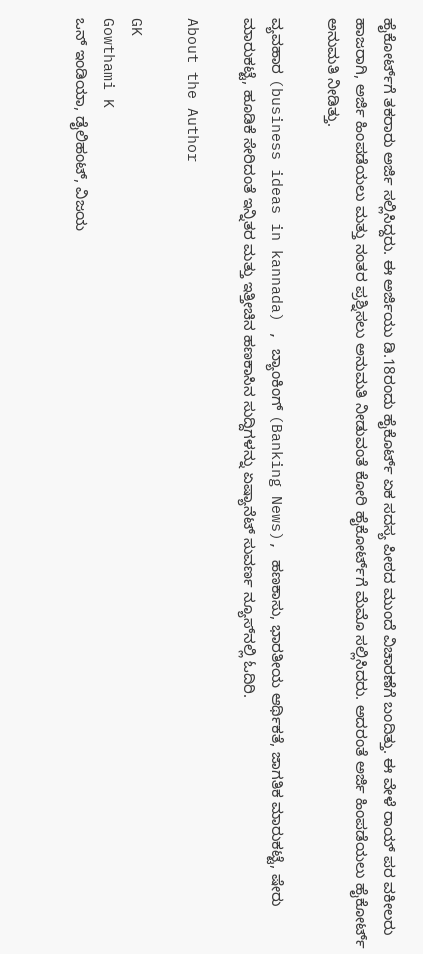ಹೈಕೋರ್ಟ್‌ಗೆ ತಕರಾರು ಅರ್ಜಿ ಸಲ್ಲಿಸಿದ್ದರು. ಈ ಅರ್ಜಿಯು ಡಿ.18ರಂದು ಹೈಕೊರ್ಟ್‌ ಏಕ ಸದಸ್ಯ ಪೀಠದ ಮುಂದೆ ವಿಚಾರಣೆಗೆ ಬಂದಿತ್ತು. ಈ ವೇಳೆ ರಾಯ್‌ ಪರ ವಕೀಲರು ಹಾಜರಾಗಿ, ಅರ್ಜಿ ಹಿಂಪಡೆಯಲು ಮತ್ತು ನಂತರ ಪ್ರಶ್ನಿಸಲು ಅನುಮತಿ ನೀಡುವಂತೆ ಕೋರಿ ಹೈಕೋರ್ಟ್‌ಗೆ ಮೆಮೊ ಸಲ್ಲಿಸಿದರು. ಅದರಂತೆ ಅರ್ಜಿ ಹಿಂಪಡೆಯಲು ಹೈಕೋರ್ಟ್‌ ಅನುಮತಿ ನೀಡಿತ್ತು.

ವ್ಯವಹಾರ (business ideas in kannada) , ಬ್ಯಾಂಕಿಂಗ್ (Banking News), ಹಣಕಾಸು, ಭಾರತೀಯ ಆರ್ಥಿಕತೆ, ಜಾಗತಿಕ ಮಾರುಕಟ್ಟೆ, ಷೇರು ಮಾರುಕಟ್ಟೆ, ಹೂಡಿಕೆ ಸೇರಿದಂತೆ ಇನ್ನಿತರ ಮತ್ತು ಇತ್ತೀಚಿನ ಹಣಕಾಸಿನ ಸುದ್ದಿಗಳನ್ನು ಏಷ್ಯಾನೆಟ್ ಸುವರ್ಣ ನ್ಯೂಸ್‌ನಲ್ಲಿ ಓದಿರಿ.

About the Author

GK
Gowthami K
ಒನ್ ಇಂಡಿಯಾ, ಡೈಲಿಹಂಟ್‌, ವಿಜಯ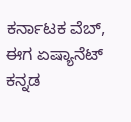ಕರ್ನಾಟಕ ವೆಬ್‌, ಈಗ ಏಷ್ಯಾನೆಟ್ ಕನ್ನಡ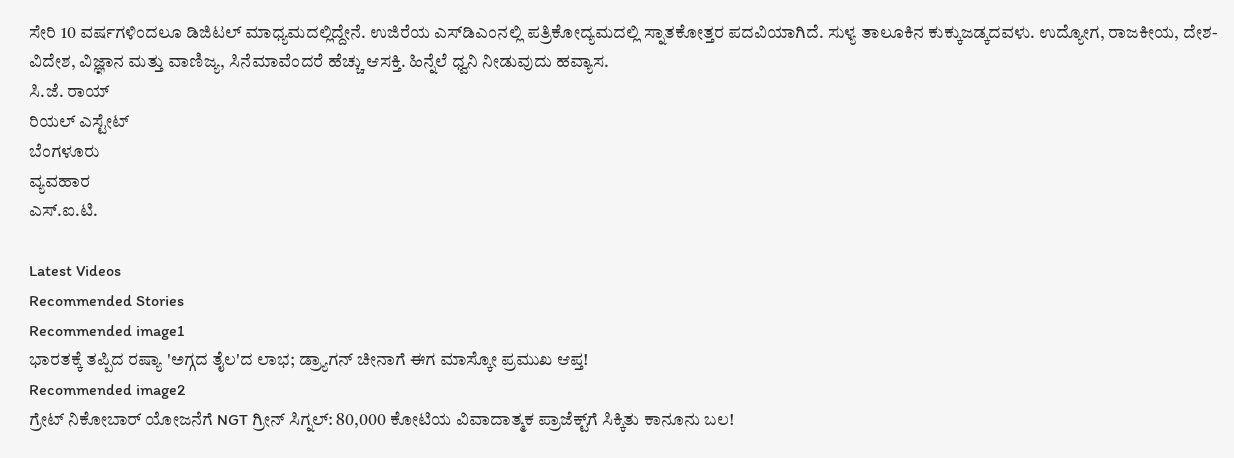ಸೇರಿ 10 ವರ್ಷಗಳಿಂದಲೂ ಡಿಜಿಟಲ್ ಮಾಧ್ಯಮದಲ್ಲಿದ್ದೇನೆ. ಉಜಿರೆಯ ಎಸ್‌ಡಿಎಂನಲ್ಲಿ ಪತ್ರಿಕೋದ್ಯಮದಲ್ಲಿ ಸ್ನಾತಕೋತ್ತರ ಪದವಿಯಾಗಿದೆ. ಸುಳ್ಯ ತಾಲೂಕಿನ ಕುಕ್ಕುಜಡ್ಕದವಳು. ಉದ್ಯೋಗ, ರಾಜಕೀಯ, ದೇಶ-ವಿದೇಶ, ವಿಜ್ಞಾನ ಮತ್ತು ವಾಣಿಜ್ಯ, ಸಿನೆಮಾವೆಂದರೆ ಹೆಚ್ಚು ಆಸಕ್ತಿ. ಹಿನ್ನೆಲೆ ಧ್ವನಿ ನೀಡುವುದು ಹವ್ಯಾಸ.
ಸಿ.ಜೆ. ರಾಯ್
ರಿಯಲ್ ಎಸ್ಟೇಟ್
ಬೆಂಗಳೂರು
ವ್ಯವಹಾರ
ಎಸ್.ಐ.ಟಿ.

Latest Videos
Recommended Stories
Recommended image1
ಭಾರತಕ್ಕೆ ತಪ್ಪಿದ ರಷ್ಯಾ 'ಅಗ್ಗದ ತೈಲ'ದ ಲಾಭ; ಡ್ರ್ಯಾಗನ್ ಚೀನಾಗೆ ಈಗ ಮಾಸ್ಕೋ ಪ್ರಮುಖ ಆಪ್ತ!
Recommended image2
ಗ್ರೇಟ್ ನಿಕೋಬಾರ್ ಯೋಜನೆಗೆ NGT ಗ್ರೀನ್ ಸಿಗ್ನಲ್: 80,000 ಕೋಟಿಯ ವಿವಾದಾತ್ಮಕ ಪ್ರಾಜೆಕ್ಟ್‌ಗೆ ಸಿಕ್ಕಿತು ಕಾನೂನು ಬಲ!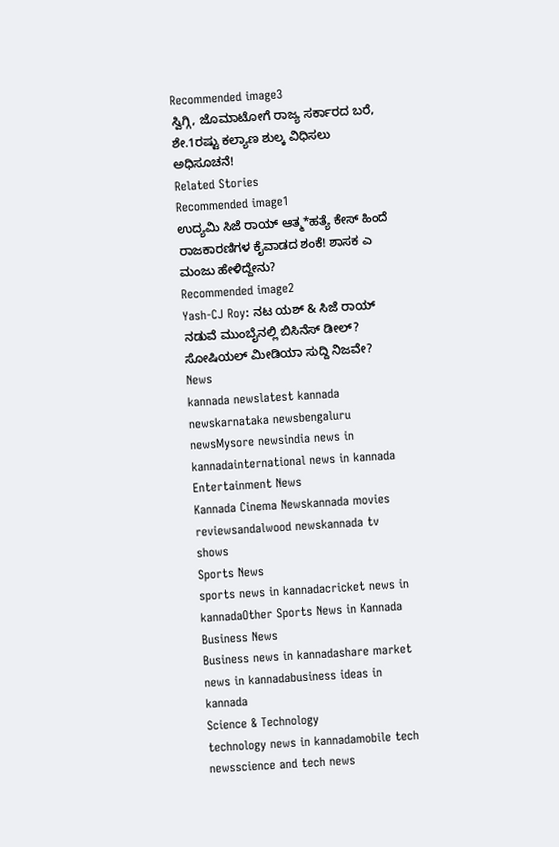Recommended image3
ಸ್ವಿಗ್ಗಿ, ಜೊಮಾಟೋಗೆ ರಾಜ್ಯ ಸರ್ಕಾರದ ಬರೆ, ಶೇ.1ರಷ್ಟು ಕಲ್ಯಾಣ ಶುಲ್ಕ ವಿಧಿಸಲು ಅಧಿಸೂಚನೆ!
Related Stories
Recommended image1
ಉದ್ಯಮಿ ಸಿಜೆ ರಾಯ್‌‌ ಆತ್ಮ*ಹತ್ಯೆ‌ ಕೇಸ್ ಹಿಂದೆ ರಾಜಕಾರಣಿಗಳ‌ ಕೈವಾಡದ ಶಂಕೆ! ಶಾಸಕ ಎ ಮಂಜು ಹೇಳಿದ್ದೇನು?
Recommended image2
Yash-CJ Roy: ನಟ ಯಶ್ & ಸಿಜೆ ರಾಯ್ ನಡುವೆ ಮುಂಬೈನಲ್ಲಿ ಬಿಸಿನೆಸ್ ಡೀಲ್? ಸೋಷಿಯಲ್ ಮೀಡಿಯಾ ಸುದ್ದಿ ನಿಜವೇ?
News
kannada newslatest kannada newskarnataka newsbengaluru newsMysore newsindia news in kannadainternational news in kannada
Entertainment News
Kannada Cinema Newskannada movies reviewsandalwood newskannada tv shows
Sports News
sports news in kannadacricket news in kannadaOther Sports News in Kannada
Business News
Business news in kannadashare market news in kannadabusiness ideas in kannada
Science & Technology
technology news in kannadamobile tech newsscience and tech news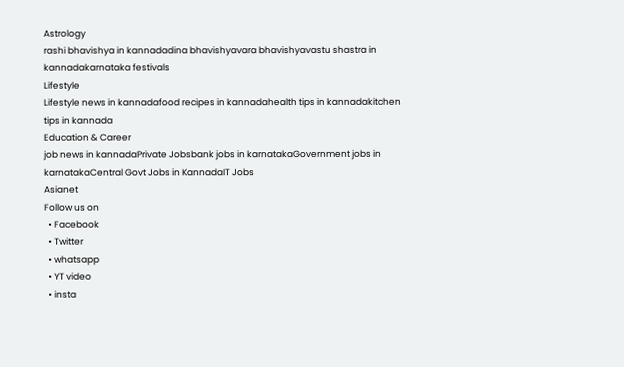Astrology
rashi bhavishya in kannadadina bhavishyavara bhavishyavastu shastra in kannadakarnataka festivals
Lifestyle
Lifestyle news in kannadafood recipes in kannadahealth tips in kannadakitchen tips in kannada
Education & Career
job news in kannadaPrivate Jobsbank jobs in karnatakaGovernment jobs in karnatakaCentral Govt Jobs in KannadaIT Jobs
Asianet
Follow us on
  • Facebook
  • Twitter
  • whatsapp
  • YT video
  • insta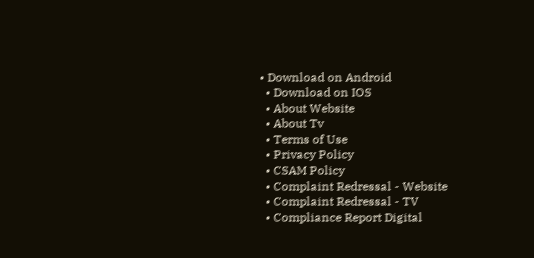• Download on Android
  • Download on IOS
  • About Website
  • About Tv
  • Terms of Use
  • Privacy Policy
  • CSAM Policy
  • Complaint Redressal - Website
  • Complaint Redressal - TV
  • Compliance Report Digital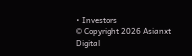• Investors
© Copyright 2026 Asianxt Digital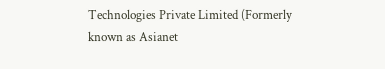Technologies Private Limited (Formerly known as Asianet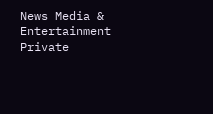News Media & Entertainment Private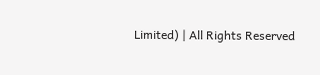Limited) | All Rights Reserved